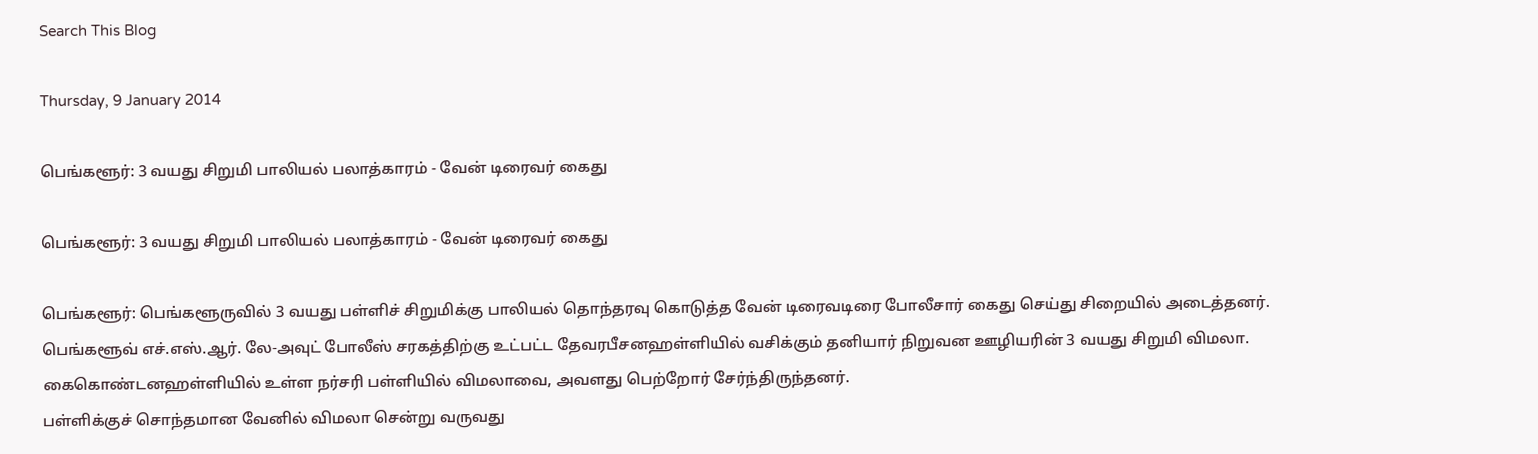Search This Blog

Thursday, 9 January 2014

பெங்களூர்: 3 வயது சிறுமி பாலியல் பலாத்காரம் - வேன் டிரைவர் கைது

பெங்களூர்: 3 வயது சிறுமி பாலியல் பலாத்காரம் - வேன் டிரைவர் கைது

பெங்களூர்: பெங்களூருவில் 3 வயது பள்ளிச் சிறுமிக்கு பாலியல் தொந்தரவு கொடுத்த வேன் டிரைவடிரை போலீசார் கைது செய்து சிறையில் அடைத்தனர்.
பெங்களூவ் எச்.எஸ்.ஆர். லே-அவுட் போலீஸ் சரகத்திற்கு உட்பட்ட தேவரபீசனஹள்ளியில் வசிக்கும் தனியார் நிறுவன ஊழியரின் 3 வயது சிறுமி விமலா. கைகொண்டனஹள்ளியில் உள்ள நர்சரி பள்ளியில் விமலாவை, அவளது பெற்றோர் சேர்ந்திருந்தனர்.
பள்ளிக்குச் சொந்தமான வேனில் விமலா சென்று வருவது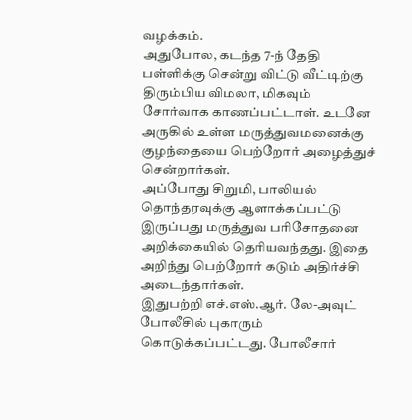வழக்கம்.
அதுபோல, கடந்த 7-ந் தேதி பள்ளிக்கு சென்று விட்டு வீட்டிற்கு திரும்பிய விமலா, மிகவும் சோர்வாக காணப்பட்டாள். உடனே அருகில் உள்ள மருத்துவமனைக்கு குழந்தையை பெற்றோர் அழைத்துச் சென்றார்கள்.
அப்போது சிறுமி, பாலியல் தொந்தரவுக்கு ஆளாக்கப்பட்டு இருப்பது மருத்துவ பரிசோதனை அறிக்கையில் தெரியவந்தது. இதை அறிந்து பெற்றோர் கடும் அதிர்ச்சி அடைந்தார்கள்.
இதுபற்றி எச்.எஸ்.ஆர். லே-அவுட் போலீசில் புகாரும் கொடுக்கப்பட்டது. போலீசார்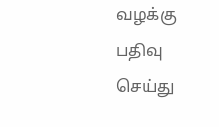வழக்கு பதிவு செய்து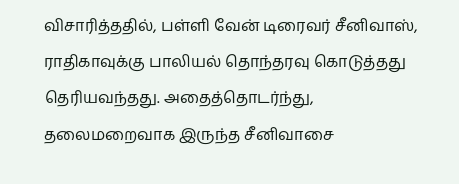விசாரித்ததில், பள்ளி வேன் டிரைவர் சீனிவாஸ், ராதிகாவுக்கு பாலியல் தொந்தரவு கொடுத்தது தெரியவந்தது. அதைத்தொடர்ந்து, தலைமறைவாக இருந்த சீனிவாசை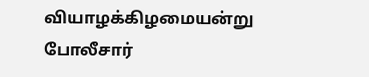வியாழக்கிழமையன்று போலீசார்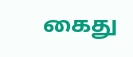கைது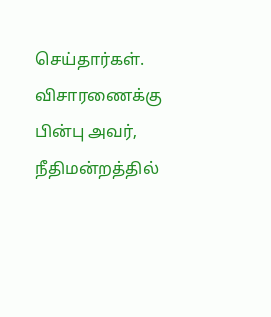செய்தார்கள். விசாரணைக்கு பின்பு அவர், நீதிமன்றத்தில்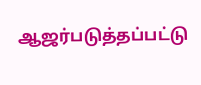ஆஜர்படுத்தப்பட்டு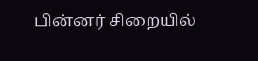பின்னர் சிறையில்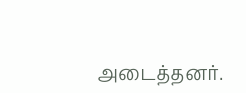அடைத்தனர்.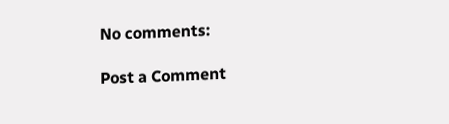No comments:

Post a Comment